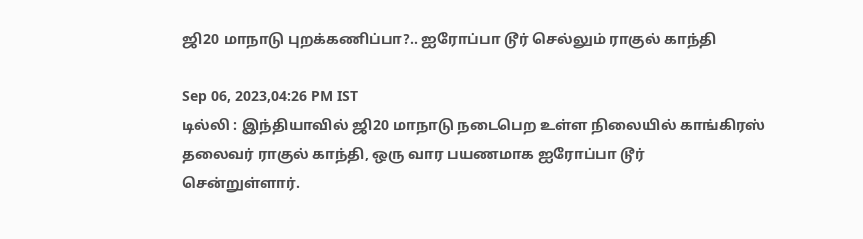ஜி20 மாநாடு புறக்கணிப்பா?.. ஐரோப்பா டூர் செல்லும் ராகுல் காந்தி

Sep 06, 2023,04:26 PM IST
டில்லி : இந்தியாவில் ஜி20 மாநாடு நடைபெற உள்ள நிலையில் காங்கிரஸ் தலைவர் ராகுல் காந்தி, ஒரு வார பயணமாக ஐரோப்பா டூர் சென்றுள்ளார்.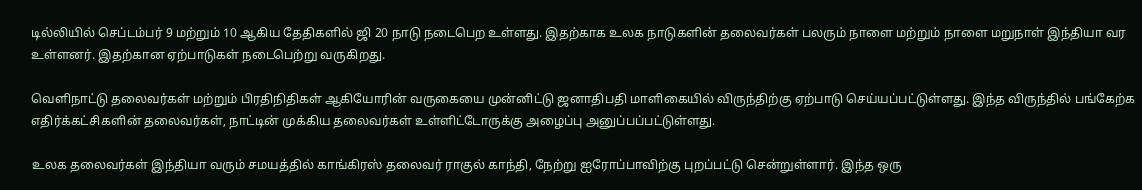டில்லியில் செப்டம்பர் 9 மற்றும் 10 ஆகிய தேதிகளில் ஜி 20 நாடு நடைபெற உள்ளது. இதற்காக உலக நாடுகளின் தலைவர்கள் பலரும் நாளை மற்றும் நாளை மறுநாள் இந்தியா வர உள்ளனர். இதற்கான ஏற்பாடுகள் நடைபெற்று வருகிறது.

வெளிநாட்டு தலைவர்கள் மற்றும் பிரதிநிதிகள் ஆகியோரின் வருகையை முன்னிட்டு ஜனாதிபதி மாளிகையில் விருந்திற்கு ஏற்பாடு செய்யப்பட்டுள்ளது. இந்த விருந்தில் பங்கேற்க எதிர்க்கட்சிகளின் தலைவர்கள், நாட்டின் முக்கிய தலைவர்கள் உள்ளிட்டோருக்கு அழைப்பு அனுப்பப்பட்டுள்ளது.

உலக தலைவர்கள் இந்தியா வரும் சமயத்தில் காங்கிரஸ் தலைவர் ராகுல் காந்தி, நேற்று ஐரோப்பாவிற்கு புறப்பட்டு சென்றுள்ளார். இந்த ஒரு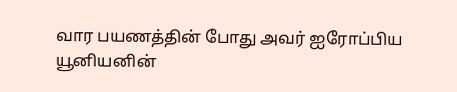வார பயணத்தின் போது அவர் ஐரோப்பிய யூனியனின்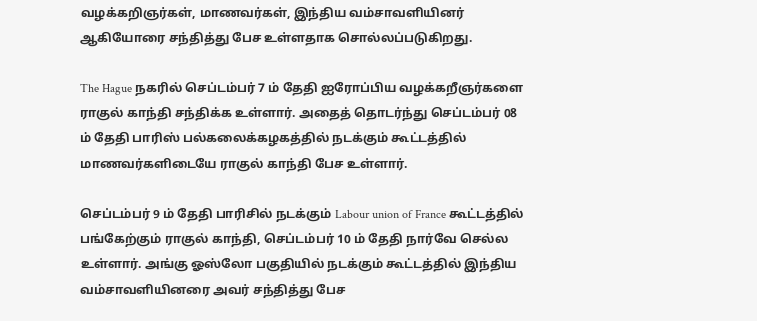வழக்கறிஞர்கள், மாணவர்கள், இந்திய வம்சாவளியினர் ஆகியோரை சந்தித்து பேச உள்ளதாக சொல்லப்படுகிறது.

The Hague நகரில் செப்டம்பர் 7 ம் தேதி ஐரோப்பிய வழக்கறீஞர்களை ராகுல் காந்தி சந்திக்க உள்ளார். அதைத் தொடர்ந்து செப்டம்பர் 08 ம் தேதி பாரிஸ் பல்கலைக்கழகத்தில் நடக்கும் கூட்டத்தில் மாணவர்களிடையே ராகுல் காந்தி பேச உள்ளார்.

செப்டம்பர் 9 ம் தேதி பாரிசில் நடக்கும் Labour union of France கூட்டத்தில் பங்கேற்கும் ராகுல் காந்தி, செப்டம்பர் 10 ம் தேதி நார்வே செல்ல உள்ளார். அங்கு ஓஸ்லோ பகுதியில் நடக்கும் கூட்டத்தில் இந்திய வம்சாவளியினரை அவர் சந்தித்து பேச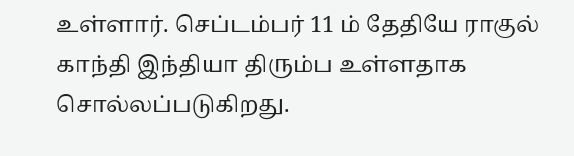உள்ளார். செப்டம்பர் 11 ம் தேதியே ராகுல் காந்தி இந்தியா திரும்ப உள்ளதாக சொல்லப்படுகிறது.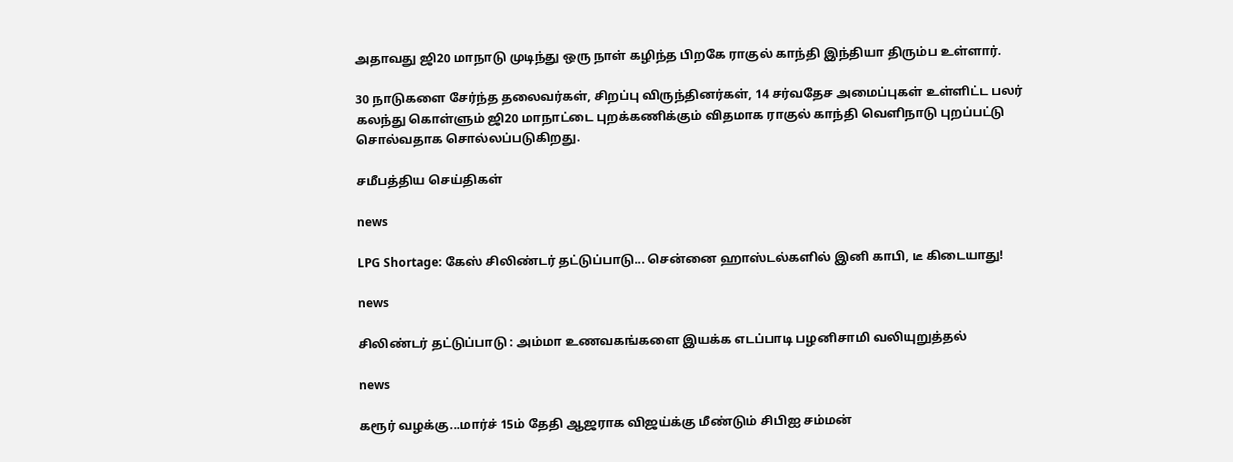அதாவது ஜி20 மாநாடு முடிந்து ஒரு நாள் கழிந்த பிறகே ராகுல் காந்தி இந்தியா திரும்ப உள்ளார்.

30 நாடுகளை சேர்ந்த தலைவர்கள், சிறப்பு விருந்தினர்கள், 14 சர்வதேச அமைப்புகள் உள்ளிட்ட பலர் கலந்து கொள்ளும் ஜி20 மாநாட்டை புறக்கணிக்கும் விதமாக ராகுல் காந்தி வெளிநாடு புறப்பட்டு சொல்வதாக சொல்லப்படுகிறது.

சமீபத்திய செய்திகள்

news

LPG Shortage: கேஸ் சிலிண்டர் தட்டுப்பாடு... சென்னை ஹாஸ்டல்களில் இனி காபி, டீ கிடையாது!

news

சிலிண்டர் தட்டுப்பாடு : அம்மா உணவகங்களை இயக்க எடப்பாடி பழனிசாமி வலியுறுத்தல்

news

கரூர் வழக்கு...மார்ச் 15ம் தேதி ஆஜராக விஜய்க்கு மீண்டும் சிபிஐ சம்மன்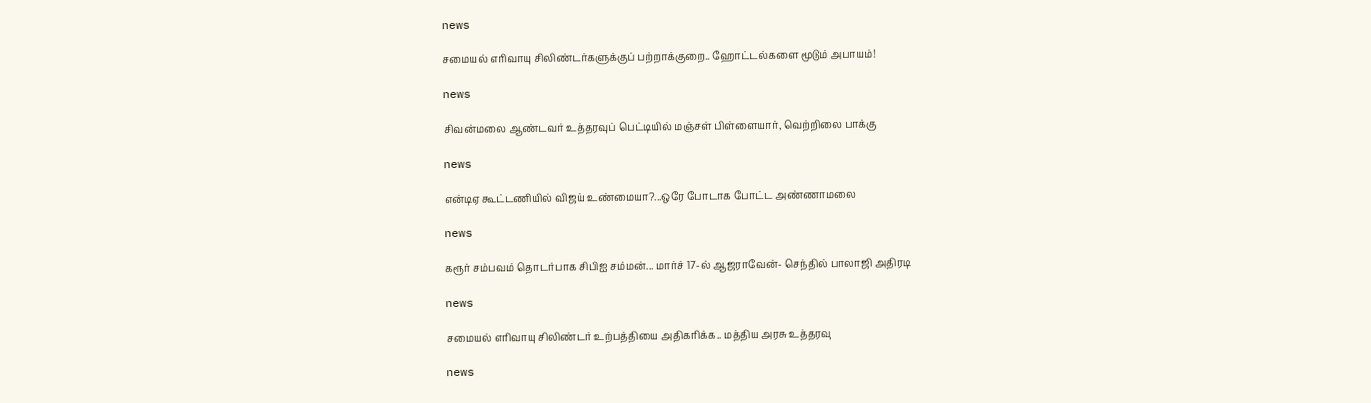news

சமையல் எரிவாயு சிலிண்டர்களுக்குப் பற்றாக்குறை.. ஹோட்டல்களை மூடும் அபாயம்!

news

சிவன்மலை ஆண்டவர் உத்தரவுப் பெட்டியில் மஞ்சள் பிள்ளையார், வெற்றிலை பாக்கு

news

என்டிஏ கூட்டணியில் விஜய் உண்மையா?...ஒரே போடாக போட்ட அண்ணாமலை

news

கரூர் சம்பவம் தொடர்பாக சிபிஐ சம்மன்... மார்ச் 17-ல் ஆஜராவேன்- செந்தில் பாலாஜி அதிரடி

news

சமையல் எரிவாயு சிலிண்டர் உற்பத்தியை அதிகரிக்க.. மத்திய அரசு உத்தரவு

news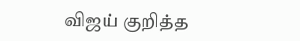விஜய் குறித்த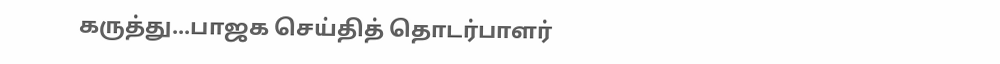கருத்து...பாஜக செய்தித் தொடர்பாளர்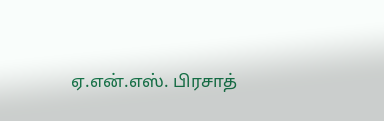ஏ.என்.எஸ். பிரசாத்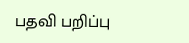பதவி பறிப்பு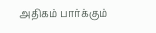அதிகம் பார்க்கும்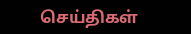செய்திகள்